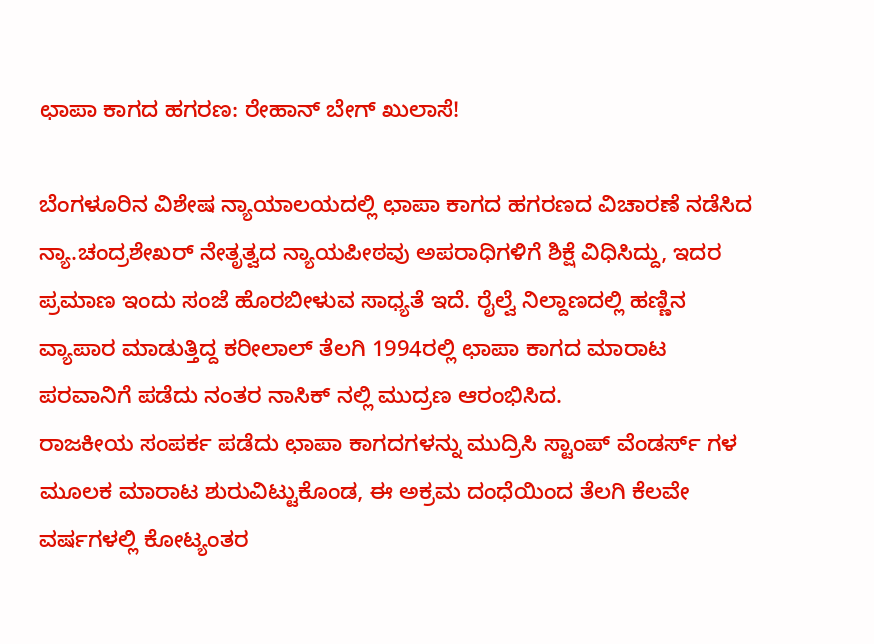ಛಾಪಾ ಕಾಗದ ಹಗರಣ: ರೇಹಾನ್ ಬೇಗ್ ಖುಲಾಸೆ!

ಬೆಂಗಳೂರಿನ ವಿಶೇಷ ನ್ಯಾಯಾಲಯದಲ್ಲಿ ಛಾಪಾ ಕಾಗದ ಹಗರಣದ ವಿಚಾರಣೆ ನಡೆಸಿದ ನ್ಯಾ.ಚಂದ್ರಶೇಖರ್ ನೇತೃತ್ವದ ನ್ಯಾಯಪೀಠವು ಅಪರಾಧಿಗಳಿಗೆ ಶಿಕ್ಷೆ ವಿಧಿಸಿದ್ದು, ಇದರ ಪ್ರಮಾಣ ಇಂದು ಸಂಜೆ ಹೊರಬೀಳುವ ಸಾಧ್ಯತೆ ಇದೆ. ರೈಲ್ವೆ ನಿಲ್ದಾಣದಲ್ಲಿ ಹಣ್ಣಿನ ವ್ಯಾಪಾರ ಮಾಡುತ್ತಿದ್ದ ಕರೀಲಾಲ್ ತೆಲಗಿ 1994ರಲ್ಲಿ ಛಾಪಾ ಕಾಗದ ಮಾರಾಟ ಪರವಾನಿಗೆ ಪಡೆದು ನಂತರ ನಾಸಿಕ್ ನಲ್ಲಿ ಮುದ್ರಣ ಆರಂಭಿಸಿದ.
ರಾಜಕೀಯ ಸಂಪರ್ಕ ಪಡೆದು ಛಾಪಾ ಕಾಗದಗಳನ್ನು ಮುದ್ರಿಸಿ ಸ್ಟಾಂಪ್ ವೆಂಡರ್ಸ್ ಗಳ ಮೂಲಕ ಮಾರಾಟ ಶುರುವಿಟ್ಟುಕೊಂಡ, ಈ ಅಕ್ರಮ ದಂಧೆಯಿಂದ ತೆಲಗಿ ಕೆಲವೇ ವರ್ಷಗಳಲ್ಲಿ ಕೋಟ್ಯಂತರ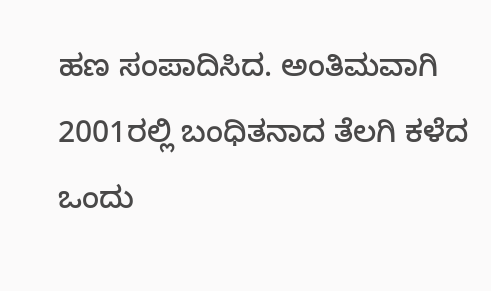ಹಣ ಸಂಪಾದಿಸಿದ. ಅಂತಿಮವಾಗಿ 2001ರಲ್ಲಿ ಬಂಧಿತನಾದ ತೆಲಗಿ ಕಳೆದ ಒಂದು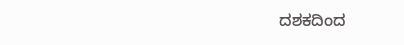ದಶಕದಿಂದ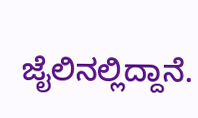ಜೈಲಿನಲ್ಲಿದ್ದಾನೆ.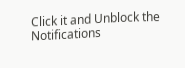Click it and Unblock the Notifications